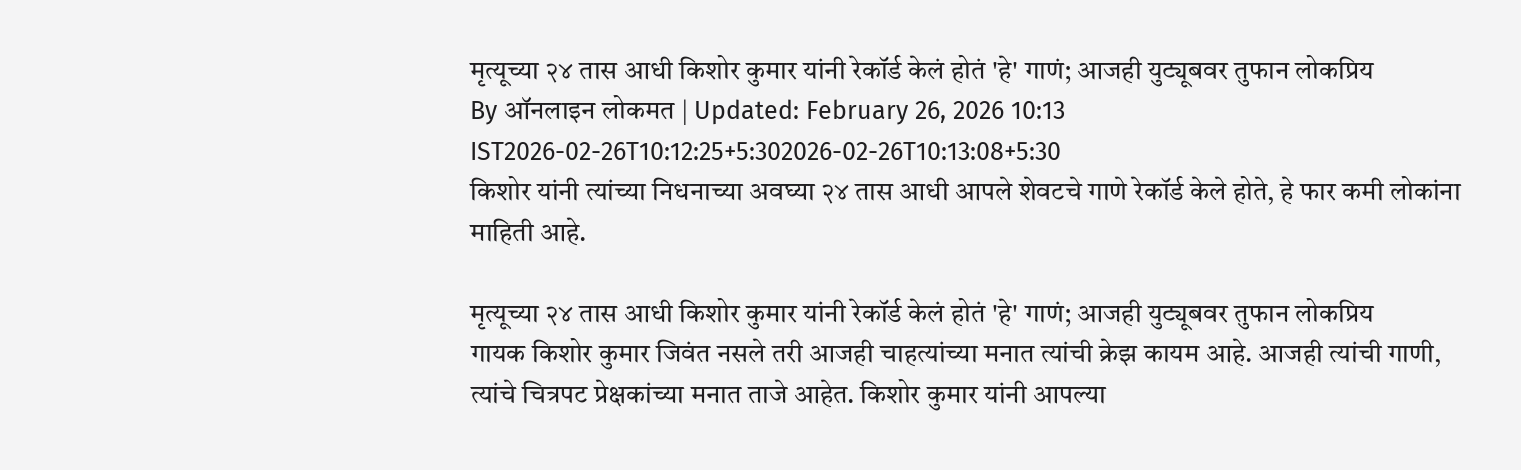मृत्यूच्या २४ तास आधी किशोर कुमार यांनी रेकॉर्ड केलं होतं 'हे' गाणं; आजही युट्यूबवर तुफान लोकप्रिय
By ऑनलाइन लोकमत | Updated: February 26, 2026 10:13 IST2026-02-26T10:12:25+5:302026-02-26T10:13:08+5:30
किशोर यांनी त्यांच्या निधनाच्या अवघ्या २४ तास आधी आपले शेवटचे गाणे रेकॉर्ड केले होते, हे फार कमी लोकांना माहिती आहे.

मृत्यूच्या २४ तास आधी किशोर कुमार यांनी रेकॉर्ड केलं होतं 'हे' गाणं; आजही युट्यूबवर तुफान लोकप्रिय
गायक किशोर कुमार जिवंत नसले तरी आजही चाहत्यांच्या मनात त्यांची क्रेझ कायम आहे. आजही त्यांची गाणी, त्यांचे चित्रपट प्रेक्षकांच्या मनात ताजे आहेत. किशोर कुमार यांनी आपल्या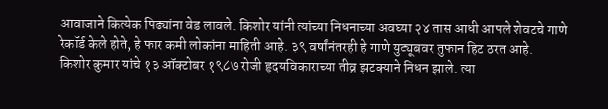आवाजाने कित्येक पिढ्यांना वेड लावले. किशोर यांनी त्यांच्या निधनाच्या अवघ्या २४ तास आधी आपले शेवटचे गाणे रेकॉर्ड केले होते, हे फार कमी लोकांना माहिती आहे. ३९ वर्षांनंतरही हे गाणे युट्यूबवर तुफान हिट ठरत आहे.
किशोर कुमार यांचे १३ ऑक्टोबर १९८७ रोजी हृदयविकाराच्या तीव्र झटक्याने निधन झाले. त्या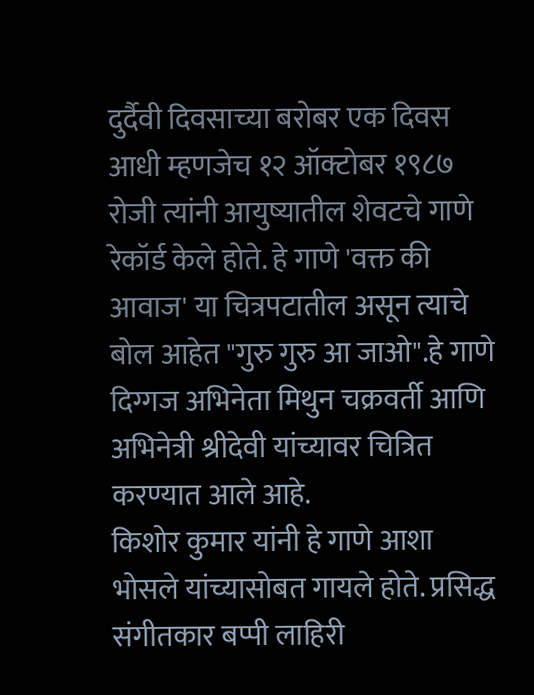दुर्दैवी दिवसाच्या बरोबर एक दिवस आधी म्हणजेच १२ ऑक्टोबर १९८७ रोजी त्यांनी आयुष्यातील शेवटचे गाणे रेकॉर्ड केले होते. हे गाणे 'वक्त की आवाज' या चित्रपटातील असून त्याचे बोल आहेत "गुरु गुरु आ जाओ".हे गाणे दिग्गज अभिनेता मिथुन चक्रवर्ती आणि अभिनेत्री श्रीदेवी यांच्यावर चित्रित करण्यात आले आहे.
किशोर कुमार यांनी हे गाणे आशा भोसले यांच्यासोबत गायले होते. प्रसिद्ध संगीतकार बप्पी लाहिरी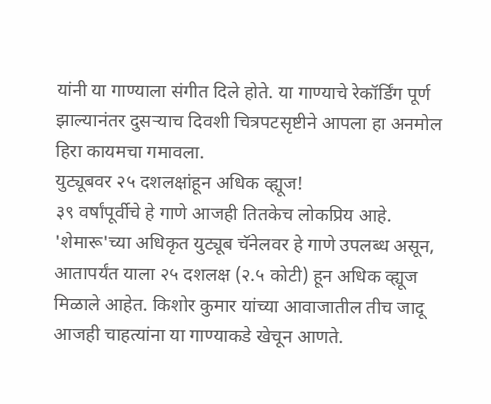यांनी या गाण्याला संगीत दिले होते. या गाण्याचे रेकॉर्डिंग पूर्ण झाल्यानंतर दुसऱ्याच दिवशी चित्रपटसृष्टीने आपला हा अनमोल हिरा कायमचा गमावला.
युट्यूबवर २५ दशलक्षांहून अधिक व्ह्यूज!
३९ वर्षांपूर्वीचे हे गाणे आजही तितकेच लोकप्रिय आहे. 'शेमारू'च्या अधिकृत युट्यूब चॅनेलवर हे गाणे उपलब्ध असून, आतापर्यंत याला २५ दशलक्ष (२.५ कोटी) हून अधिक व्ह्यूज मिळाले आहेत. किशोर कुमार यांच्या आवाजातील तीच जादू आजही चाहत्यांना या गाण्याकडे खेचून आणते.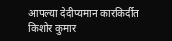आपल्या देदीप्यमान कारकिर्दीत किशोर कुमार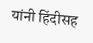यांनी हिंदीसह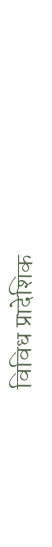विविध प्रादेशिक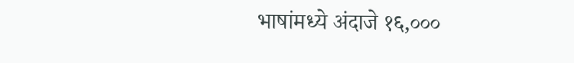भाषांमध्ये अंदाजे १६,०००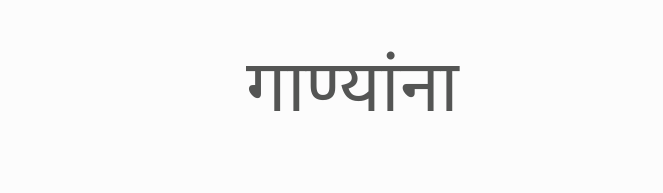गाण्यांना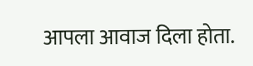आपला आवाज दिला होता.